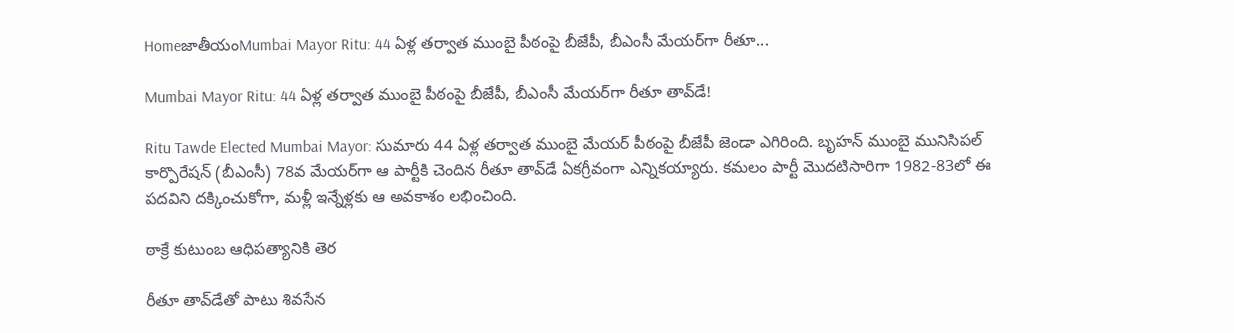HomeజాతీయంMumbai Mayor Ritu: 44 ఏళ్ల తర్వాత ముంబై పీఠంపై బీజేపీ, బీఎంసీ మేయర్‌గా రీతూ...

Mumbai Mayor Ritu: 44 ఏళ్ల తర్వాత ముంబై పీఠంపై బీజేపీ, బీఎంసీ మేయర్‌గా రీతూ తావ్‌డే!

Ritu Tawde Elected Mumbai Mayor: సుమారు 44 ఏళ్ల తర్వాత ముంబై మేయర్‌ పీఠంపై బీజేపీ జెండా ఎగిరింది. బృహన్‌ ముంబై మునిసిపల్‌ కార్పొరేషన్‌ (బీఎంసీ) 78వ మేయర్‌గా ఆ పార్టీకి చెందిన రీతూ తావ్‌డే ఏకగ్రీవంగా ఎన్నికయ్యారు. కమలం పార్టీ మొదటిసారిగా 1982-83లో ఈ పదవిని దక్కించుకోగా, మళ్లీ ఇన్నేళ్లకు ఆ అవకాశం లభించింది.

ఠాక్రే కుటుంబ ఆధిపత్యానికి తెర

రీతూ తావ్‌డేతో పాటు శివసేన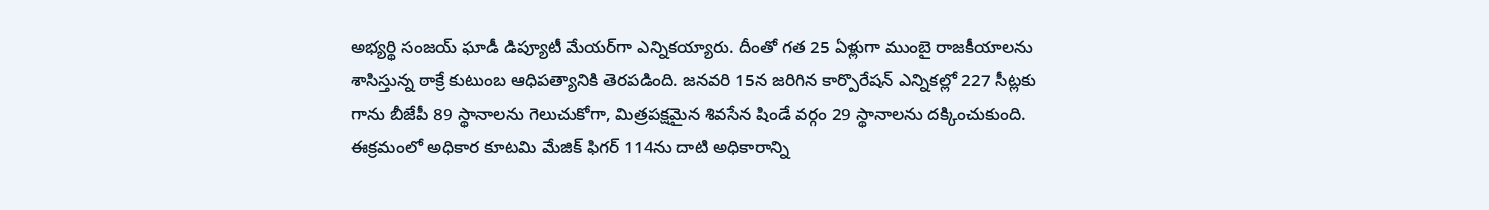అభ్యర్థి సంజయ్‌ ఘాడీ డిప్యూటీ మేయర్‌గా ఎన్నికయ్యారు. దీంతో గత 25 ఏళ్లుగా ముంబై రాజకీయాలను శాసిస్తున్న ఠాక్రే కుటుంబ ఆధిపత్యానికి తెరపడింది. జనవరి 15న జరిగిన కార్పొరేషన్‌ ఎన్నికల్లో 227 సీట్లకు గాను బీజేపీ 89 స్థానాలను గెలుచుకోగా, మిత్రపక్షమైన శివసేన షిండే వర్గం 29 స్థానాలను దక్కించుకుంది. ఈక్రమంలో అధికార కూటమి మేజిక్‌ ఫిగర్‌ 114ను దాటి అధికారాన్ని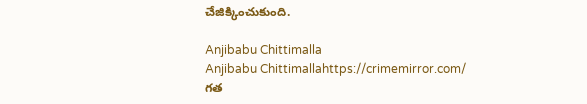చేజిక్కించుకుంది.

Anjibabu Chittimalla
Anjibabu Chittimallahttps://crimemirror.com/
గత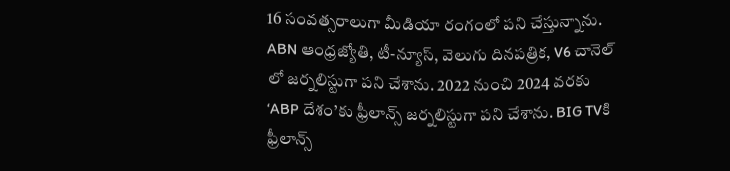16 సంవత్సరాలుగా మీడియా రంగంలో పని చేస్తున్నాను. ABN ఆంధ్రజ్యోతి, టీ-న్యూస్‌, వెలుగు దినపత్రిక, V6 చానెల్ లో జర్నలిస్టుగా పని చేశాను. 2022 నుంచి 2024 వరకు ‘ABP దేశం’కు ఫ్రీలాన్స్ జర్నలిస్టుగా పని చేశాను. BIG TVకి ఫ్రీలాన్స్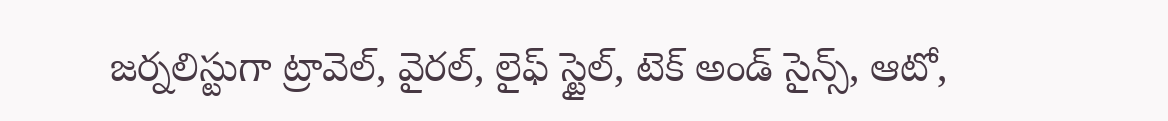జర్నలిస్టుగా ట్రావెల్, వైరల్, లైఫ్ స్టైల్, టెక్ అండ్ సైన్స్, ఆటో,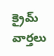క్రైమ్ వార్తలు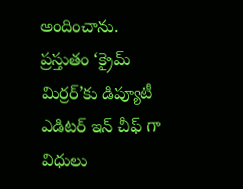అందించాను. ప్రస్తుతం ‘క్రైమ్ మిర్రర్’కు డిప్యూటీ ఎడిటర్ ఇన్ చీఫ్ గా విధులు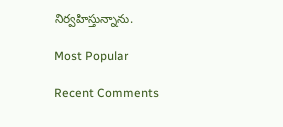నిర్వహిస్తున్నాను.

Most Popular

Recent Comments